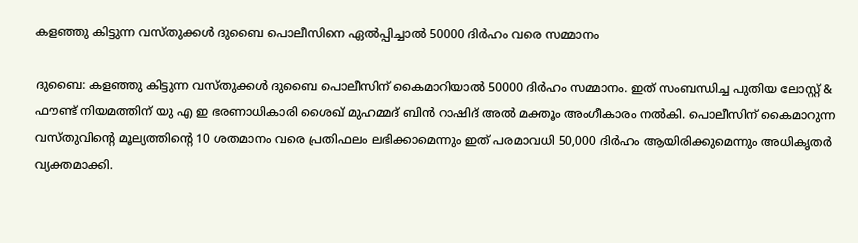കളഞ്ഞു കിട്ടുന്ന വസ്തുക്കൾ ദുബൈ പൊലീസിനെ ഏൽപ്പിച്ചാൽ 50000 ദിർഹം വരെ സമ്മാനം

ദുബൈ: കളഞ്ഞു കിട്ടുന്ന വസ്തുക്കൾ ദുബൈ പൊലീസിന് കൈമാറിയാൽ 50000 ദിർഹം സമ്മാനം. ഇത് സംബന്ധിച്ച പുതിയ ലോസ്റ്റ് & ഫൗണ്ട് നിയമത്തിന് യു എ ഇ ഭരണാധികാരി ശൈഖ് മുഹമ്മദ് ബിൻ റാഷിദ് അൽ മക്തൂം അംഗീകാരം നൽകി. പൊലീസിന് കൈമാറുന്ന വസ്തുവിന്റെ മൂല്യത്തിന്റെ 10 ശതമാനം വരെ പ്രതിഫലം ലഭിക്കാമെന്നും ഇത് പരമാവധി 50,000 ദിർഹം ആയിരിക്കുമെന്നും അധികൃതർ വ്യക്തമാക്കി.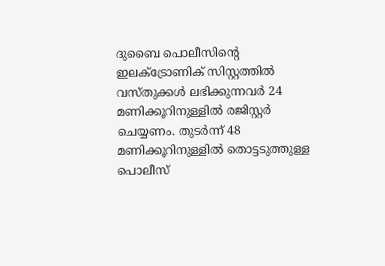ദുബൈ പൊലീസിന്റെ ഇലക്ട്രോണിക് സിസ്റ്റത്തിൽ വസ്തുക്കൾ ലഭിക്കുന്നവർ 24 മണിക്കൂറിനുള്ളിൽ രജിസ്റ്റർ ചെയ്യണം. തുടർന്ന് 48 മണിക്കൂറിനുള്ളിൽ തൊട്ടടുത്തുള്ള പൊലീസ്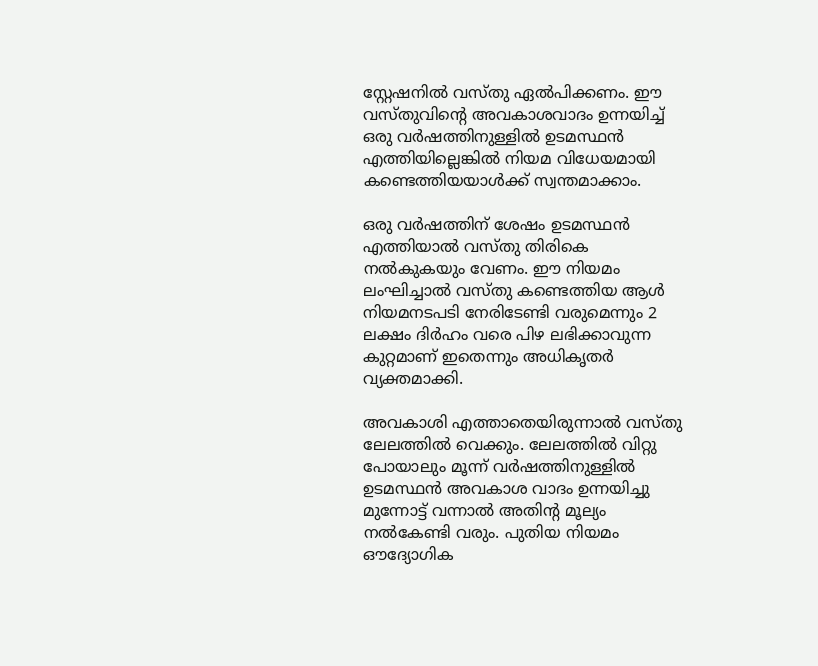സ്റ്റേഷനിൽ വസ്തു ഏൽപിക്കണം. ഈ വസ്തുവിന്റെ അവകാശവാദം ഉന്നയിച്ച് ഒരു വർഷത്തിനുള്ളിൽ ഉടമസ്ഥൻ എത്തിയില്ലെങ്കിൽ നിയമ വിധേയമായി കണ്ടെത്തിയയാൾക്ക് സ്വന്തമാക്കാം.

ഒരു വർഷത്തിന് ശേഷം ഉടമസ്ഥൻ എത്തിയാൽ വസ്തു തിരികെ നൽകുകയും വേണം. ഈ നിയമം ലംഘിച്ചാൽ വസ്തു കണ്ടെത്തിയ ആൾ നിയമനടപടി നേരിടേണ്ടി വരുമെന്നും 2 ലക്ഷം ദിർഹം വരെ പിഴ ലഭിക്കാവുന്ന കുറ്റമാണ് ഇതെന്നും അധികൃതർ വ്യക്തമാക്കി.

അവകാശി എത്താതെയിരുന്നാൽ വസ്തു ലേലത്തിൽ വെക്കും. ലേലത്തിൽ വിറ്റു പോയാലും മൂന്ന് വർഷത്തിനുള്ളിൽ ഉടമസ്ഥൻ അവകാശ വാദം ഉന്നയിച്ചു മുന്നോട്ട് വന്നാൽ അതിന്റ മൂല്യം നൽകേണ്ടി വരും. പുതിയ നിയമം ഔദ്യോഗിക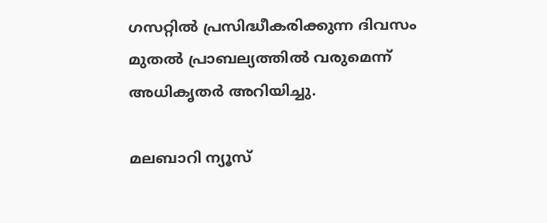ഗസറ്റിൽ പ്രസിദ്ധീകരിക്കുന്ന ദിവസം മുതൽ പ്രാബല്യത്തിൽ വരുമെന്ന് അധികൃതർ അറിയിച്ചു.

മലബാറി ന്യൂസ്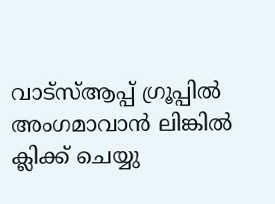വാട്‌സ്ആപ്പ് ഗ്രൂപ്പില്‍ അംഗമാവാന്‍ ലിങ്കില്‍ ക്ലിക്ക് ചെയ്യു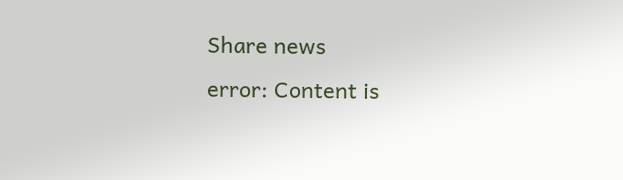Share news
error: Content is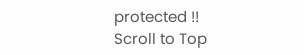protected !!
Scroll to Top